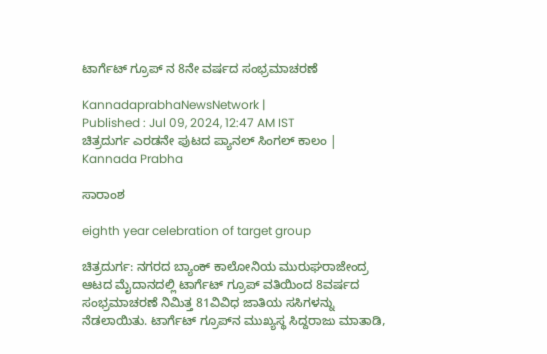ಟಾರ್ಗೆಟ್ ಗ್ರೂಪ್ ನ 8ನೇ ವರ್ಷದ ಸಂಭ್ರಮಾಚರಣೆ

KannadaprabhaNewsNetwork |
Published : Jul 09, 2024, 12:47 AM IST
ಚಿತ್ರದುರ್ಗ ಎರಡನೇ ಪುಟದ ಪ್ಯಾನಲ್ ಸಿಂಗಲ್ ಕಾಲಂ | Kannada Prabha

ಸಾರಾಂಶ

eighth year celebration of target group

ಚಿತ್ರದುರ್ಗ: ನಗರದ ಬ್ಯಾಂಕ್ ಕಾಲೋನಿಯ ಮುರುಘರಾಜೇಂದ್ರ ಆಟದ ಮೈದಾನದಲ್ಲಿ ಟಾರ್ಗೆಟ್ ಗ್ರೂಪ್ ವತಿಯಿಂದ 8ವರ್ಷದ ಸಂಭ್ರಮಾಚರಣೆ ನಿಮಿತ್ತ 81ವಿವಿಧ ಜಾತಿಯ ಸಸಿಗಳನ್ನು ನೆಡಲಾಯಿತು. ಟಾರ್ಗೆಟ್ ಗ್ರೂಪ್‍ನ ಮುಖ್ಯಸ್ಥ ಸಿದ್ದರಾಜು ಮಾತಾಡಿ,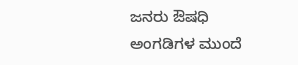ಜನರು ಔಷಧಿ ಅಂಗಡಿಗಳ ಮುಂದೆ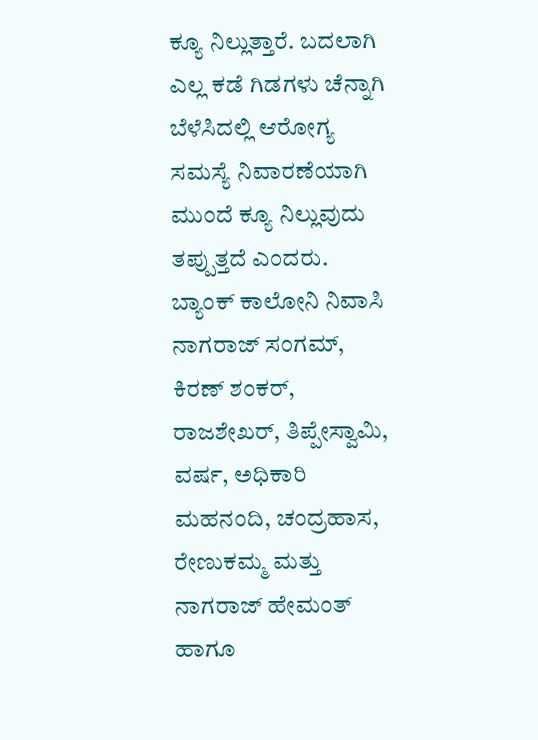ಕ್ಯೂ ನಿಲ್ಲುತ್ತಾರೆ. ಬದಲಾಗಿ ಎಲ್ಲ ಕಡೆ ಗಿಡಗಳು ಚೆನ್ನಾಗಿ ಬೆಳೆಸಿದಲ್ಲಿ ಆರೋಗ್ಯ ಸಮಸ್ಯೆ ನಿವಾರಣೆಯಾಗಿ ಮುಂದೆ ಕ್ಯೂ ನಿಲ್ಲುವುದು ತಪ್ಪುತ್ತದೆ ಎಂದರು. ಬ್ಯಾಂಕ್ ಕಾಲೋನಿ ನಿವಾಸಿ ನಾಗರಾಜ್ ಸಂಗಮ್, ಕಿರಣ್ ಶಂಕರ್, ರಾಜಶೇಖರ್, ತಿಪ್ಪೇಸ್ವಾಮಿ, ವರ್ಷ, ಅಧಿಕಾರಿ ಮಹನಂದಿ, ಚಂದ್ರಹಾಸ, ರೇಣುಕಮ್ಮ ಮತ್ತು ನಾಗರಾಜ್ ಹೇಮಂತ್ ಹಾಗೂ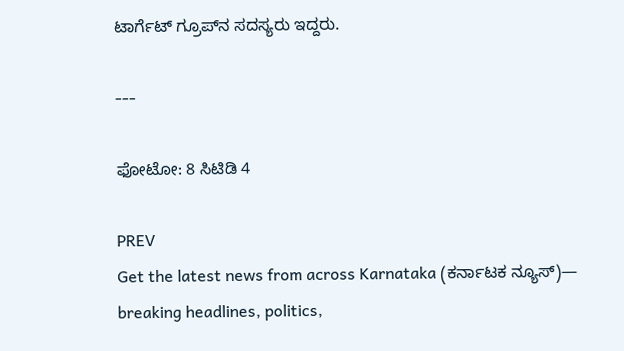ಟಾರ್ಗೆಟ್ ಗ್ರೂಪ್‍ನ ಸದಸ್ಯರು ಇದ್ದರು.

---

ಫೋಟೋ: 8 ಸಿಟಿಡಿ 4

PREV
Get the latest news from across Karnataka (ಕರ್ನಾಟಕ ನ್ಯೂಸ್)— breaking headlines, politics,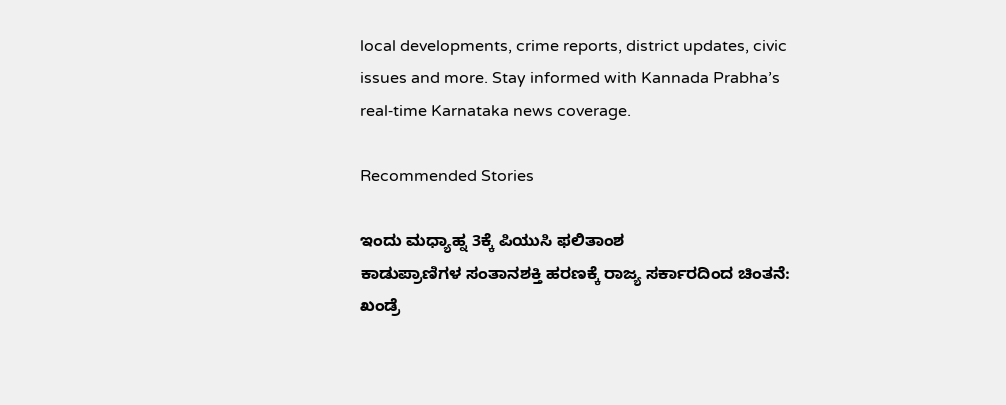local developments, crime reports, district updates, civic issues and more. Stay informed with Kannada Prabha’s real‑time Karnataka news coverage.

Recommended Stories

ಇಂದು ಮಧ್ಯಾಹ್ನ 3ಕ್ಕೆ ಪಿಯುಸಿ ಫಲಿತಾಂಶ
ಕಾಡುಪ್ರಾಣಿಗಳ ಸಂತಾನಶಕ್ತಿ ಹರಣಕ್ಕೆ ರಾಜ್ಯ ಸರ್ಕಾರದಿಂದ ಚಿಂತನೆ: ಖಂಡ್ರೆ